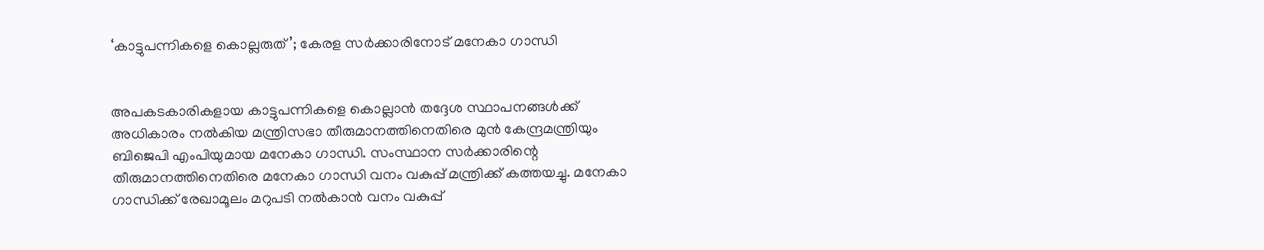‘കാട്ടുപന്നികളെ കൊല്ലരുത്’; കേരള സർ‍ക്കാരിനോട് മനേകാ ഗാന്ധി


അപകടകാരികളായ കാട്ടുപന്നികളെ കൊല്ലാൻ തദ്ദേശ സ്ഥാപനങ്ങൾ‍ക്ക് അധികാരം നൽ‍കിയ മന്ത്രിസഭാ തീരുമാനത്തിനെതിരെ മുൻ കേന്ദ്രമന്ത്രിയും ബിജെപി എംപിയുമായ മനേകാ ഗാന്ധി. സംസ്ഥാന സർ‍ക്കാരിന്റെ തീരുമാനത്തിനെതിരെ മനേകാ ഗാന്ധി വനം വകുപ്പ് മന്ത്രിക്ക് കത്തയച്ചു. മനേകാ ഗാന്ധിക്ക് രേഖാമൂലം മറുപടി നൽ‍കാൻ വനം വകുപ്പ്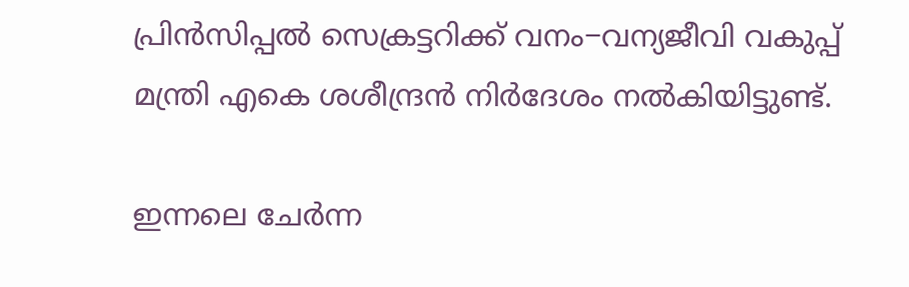പ്രിൻസിപ്പൽ‍ സെക്രട്ടറിക്ക് വനം−വന്യജീവി വകുപ്പ് മന്ത്രി എകെ ശശീന്ദ്രൻ നിർ‍ദേശം നൽ‍കിയിട്ടുണ്ട്.

ഇന്നലെ ചേർ‍ന്ന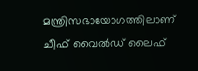മന്ത്രിസഭായോഗത്തിലാണ് ചീഫ് വൈൽ‍ഡ് ലൈഫ്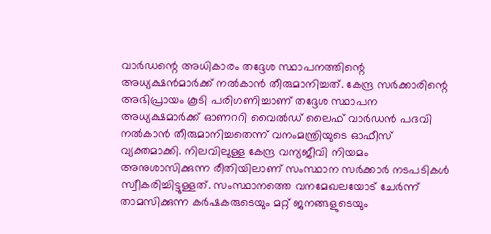വാർ‍ഡന്റെ അധികാരം തദ്ദേശ സ്ഥാപനത്തിന്റെ അധ്യക്ഷന്‍മാർ‍ക്ക് നൽ‍കാൻ തീരുമാനിച്ചത്. കേന്ദ്ര സർ‍ക്കാരിന്റെ അഭിപ്രായം കൂടി പരിഗണിച്ചാണ് തദ്ദേശ സ്ഥാപന അധ്യക്ഷമാർ‍ക്ക് ഓണററി വൈൽ‍ഡ് ലൈഫ് വാർ‍ഡന്‍ പദവി നൽ‍കാന്‍ തീരുമാനിച്ചതെന്ന് വനംമന്ത്രിയുടെ ഓഫീസ് വ്യക്തമാക്കി. നിലവിലുള്ള കേന്ദ്ര വന്യജീവി നിയമം അനുശാസിക്കുന്ന രീതിയിലാണ് സംസ്ഥാന സർ‍ക്കാർ‍ നടപടികൾ‍ സ്വീകരിച്ചിട്ടുള്ളത്. സംസ്ഥാനത്തെ വനമേഖലയോട് ചേർ‍ന്ന് താമസിക്കുന്ന കർ‍ഷകരുടെയും മറ്റ് ജനങ്ങളുടെയും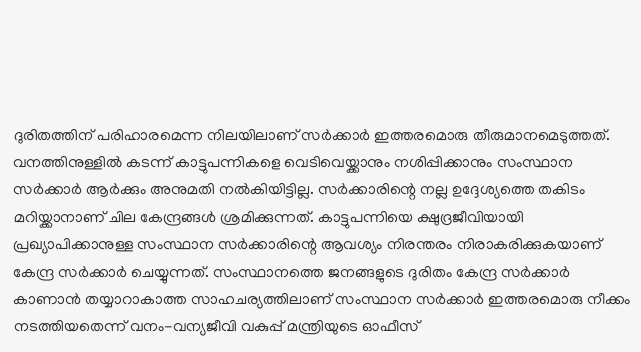ദുരിതത്തിന് പരിഹാരമെന്ന നിലയിലാണ് സർ‍ക്കാർ‍ ഇത്തരമൊരു തീരുമാനമെടുത്തത്. വനത്തിനുള്ളിൽ‍ കടന്ന് കാട്ടുപന്നികളെ വെടിവെയ്ക്കാനും നശിപ്പിക്കാനും സംസ്ഥാന സർ‍ക്കാർ‍ ആർ‍ക്കും അനുമതി നൽ‍കിയിട്ടില്ല. സർ‍ക്കാരിന്റെ നല്ല ഉദ്ദേശ്യത്തെ തകിടം മറിയ്ക്കാനാണ് ചില കേന്ദ്രങ്ങൾ‍ ശ്രമിക്കുന്നത്. കാട്ടുപന്നിയെ ക്ഷുദ്രജീവിയായി പ്രഖ്യാപിക്കാനുള്ള സംസ്ഥാന സർ‍ക്കാരിന്റെ ആവശ്യം നിരന്തരം നിരാകരിക്കുകയാണ് കേന്ദ്ര സർ‍ക്കാർ‍ ചെയ്യുന്നത്. സംസ്ഥാനത്തെ ജനങ്ങളുടെ ദുരിതം കേന്ദ്ര സർ‍ക്കാർ‍ കാണാന്‍ തയ്യാറാകാത്ത സാഹചര്യത്തിലാണ് സംസ്ഥാന സർ‍ക്കാർ‍ ഇത്തരമൊരു നീക്കം നടത്തിയതെന്ന് വനം−വന്യജീവി വകുപ്പ് മന്ത്രിയുടെ ഓഫീസ്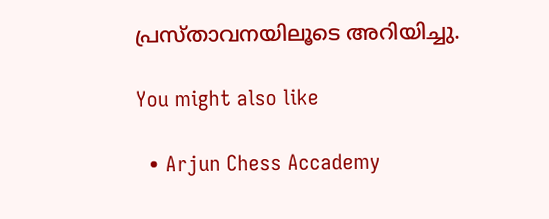പ്രസ്താവനയിലൂടെ അറിയിച്ചു.

You might also like

  • Arjun Chess Accademy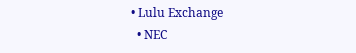• Lulu Exchange
  • NEC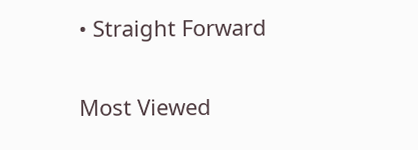• Straight Forward

Most Viewed